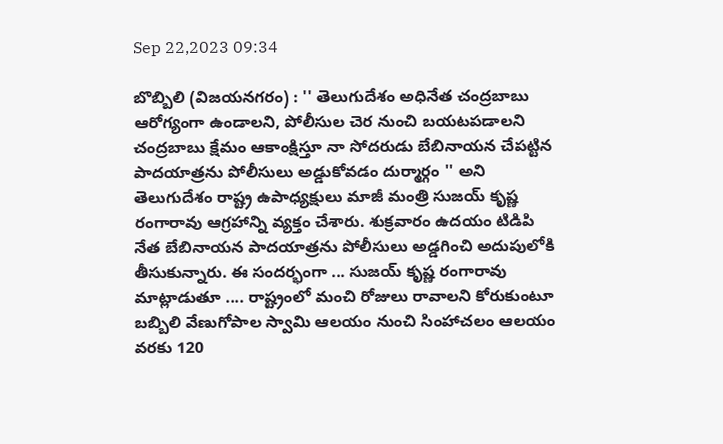Sep 22,2023 09:34

బొబ్బిలి (విజయనగరం) : '' తెలుగుదేశం అధినేత చంద్రబాబు ఆరోగ్యంగా ఉండాలని, పోలీసుల చెర నుంచి బయటపడాలని చంద్రబాబు క్షేమం ఆకాంక్షిస్తూ నా సోదరుడు బేబినాయన చేపట్టిన పాదయాత్రను పోలీసులు అడ్డుకోవడం దుర్మార్గం '' అని తెలుగుదేశం రాష్ట్ర ఉపాధ్యక్షులు మాజీ మంత్రి సుజయ్ కృష్ణ రంగారావు ఆగ్రహాన్ని వ్యక్తం చేశారు. శుక్రవారం ఉదయం టిడిపి నేత బేబినాయన పాదయాత్రను పోలీసులు అడ్డగించి అదుపులోకి తీసుకున్నారు. ఈ సందర్భంగా ... సుజయ్ కృష్ణ రంగారావు మాట్లాడుతూ .... రాష్ట్రంలో మంచి రోజులు రావాలని కోరుకుంటూ బబ్బిలి వేణుగోపాల స్వామి ఆలయం నుంచి సింహాచలం ఆలయం వరకు 120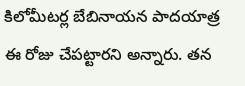కిలోమీటర్ల బేబినాయన పాదయాత్ర ఈ రోజు చేపట్టారని అన్నారు. తన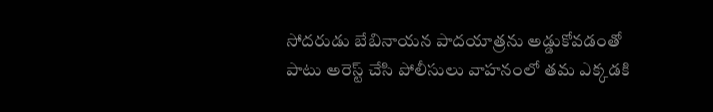సోదరుడు బేబినాయన పాదయాత్రను అడ్డుకోవడంతో పాటు అరెస్ట్‌ చేసి పోలీసులు వాహనంలో తమ ఎక్కడకి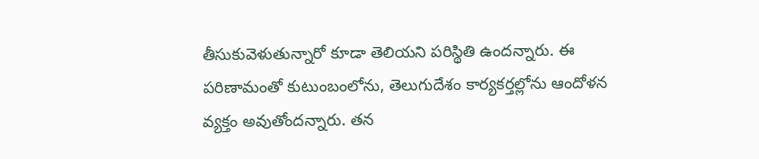తీసుకువెళుతున్నారో కూడా తెలియని పరిస్థితి ఉందన్నారు. ఈ పరిణామంతో కుటుంబంలోను, తెలుగుదేశం కార్యకర్తల్లోను ఆందోళన వ్యక్తం అవుతోందన్నారు. తన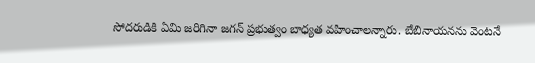సోదరుడికి ఏమి జరిగినా జగన్‌ ప్రభుత్వం బాధ్యత వహించాలన్నారు. బేబినాయనను వెంటనే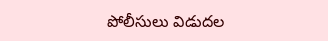పోలీసులు విడుదల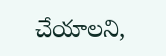చేయాలని,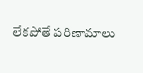లేకపోతే పరిణామాలు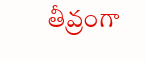తీవ్రంగా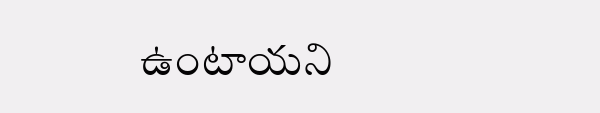ఉంటాయని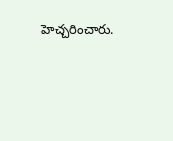హెచ్చరించారు.